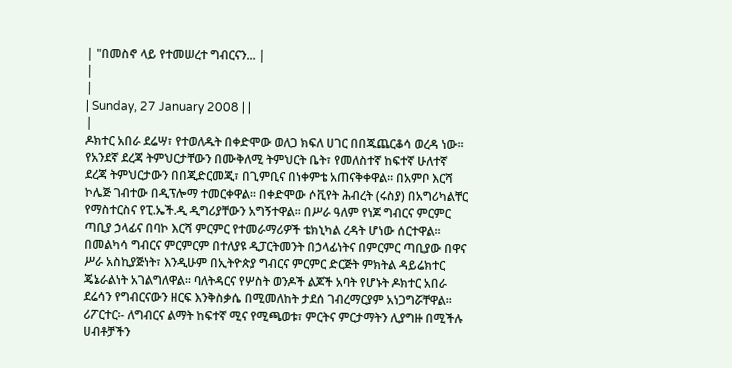| "በመስኖ ላይ የተመሠረተ ግብርናን... |
|
|
| Sunday, 27 January 2008 | |
|
ዶክተር አበራ ደሬሣ፣ የተወለዱት በቀድሞው ወለጋ ክፍለ ሀገር በበጁጨርቆሳ ወረዳ ነው፡፡ የአንደኛ ደረጃ ትምህርታቸውን በሙቅለሚ ትምህርት ቤት፣ የመለስተኛ ከፍተኛ ሁለተኛ ደረጃ ትምህርታውን በበጂድርመጂ፣ በጊምቢና በነቀምቴ አጠናቅቀዋል፡፡ በአምቦ እርሻ ኮሌጅ ገብተው በዲፕሎማ ተመርቀዋል፡፡ በቀድሞው ሶቪየት ሕብረት (ሩስያ) በአግሪካልቸር የማስተርስና የፒ.ኤች.ዲ ዲግሪያቸውን አግኝተዋል፡፡ በሥራ ዓለም የነጆ ግብርና ምርምር ጣቢያ ኃላፊና በባኮ እርሻ ምርምር የተመራማሪዎች ቴክኒካል ረዳት ሆነው ሰርተዋል፡፡ በመልካሳ ግብርና ምርምርም በተለያዩ ዲፓርትመንት በኃላፊነትና በምርምር ጣቢያው በዋና ሥራ አስኪያጅነት፣ እንዲሁም በኢትዮጵያ ግብርና ምርምር ድርጅት ምክትል ዳይሬክተር ጄኔራልነት አገልግለዋል፡፡ ባለትዳርና የሦስት ወንዶች ልጆች አባት የሆኑት ዶክተር አበራ ደሬሳን የግብርናውን ዘርፍ እንቅስቃሴ በሚመለከት ታደሰ ገብረማርያም አነጋግሯቸዋል፡፡ ሪፖርተር፡- ለግብርና ልማት ከፍተኛ ሚና የሚጫወቱ፣ ምርትና ምርታማትን ሊያግዙ በሚችሉ ሀብቶቻችን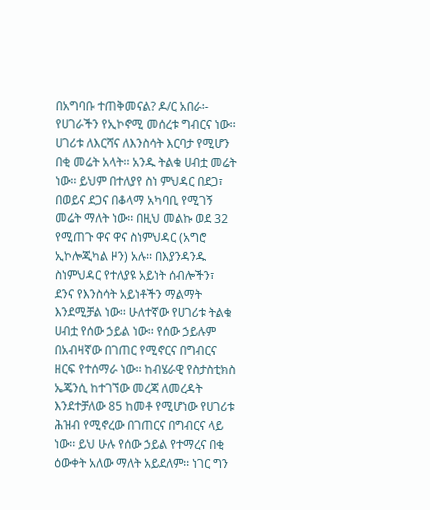በአግባቡ ተጠቅመናል? ዶ/ር አበራ፡- የሀገራችን የኢኮኖሚ መሰረቱ ግብርና ነው፡፡ ሀገሪቱ ለእርሻና ለእንስሳት እርባታ የሚሆን በቂ መሬት አላት፡፡ አንዱ ትልቁ ሀብቷ መሬት ነው፡፡ ይህም በተለያየ ስነ ምህዳር በደጋ፣ በወይና ደጋና በቆላማ አካባቢ የሚገኝ መሬት ማለት ነው፡፡ በዚህ መልኩ ወደ 32 የሚጠጉ ዋና ዋና ስነምህዳር (አግሮ ኢኮሎጂካል ዞን) አሉ፡፡ በእያንዳንዱ ስነምህዳር የተለያዩ አይነት ሰብሎችን፣ ደንና የእንስሳት አይነቶችን ማልማት እንደሚቻል ነው፡፡ ሁለተኛው የሀገሪቱ ትልቁ ሀብቷ የሰው ኃይል ነው፡፡ የሰው ኃይሉም በአብዛኛው በገጠር የሚኖርና በግብርና ዘርፍ የተሰማራ ነው፡፡ ከብሄራዊ የስታስቲክስ ኤጄንሲ ከተገኘው መረጃ ለመረዳት እንደተቻለው 85 ከመቶ የሚሆነው የሀገሪቱ ሕዝብ የሚኖረው በገጠርና በግብርና ላይ ነው፡፡ ይህ ሁሉ የሰው ኃይል የተማረና በቂ ዕውቀት አለው ማለት አይደለም፡፡ ነገር ግን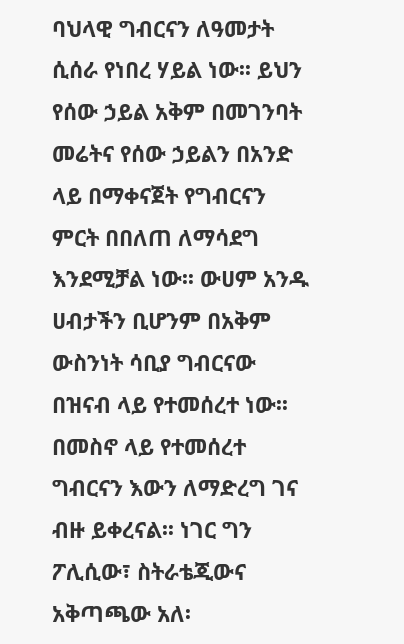ባህላዊ ግብርናን ለዓመታት ሲሰራ የነበረ ሃይል ነው፡፡ ይህን የሰው ኃይል አቅም በመገንባት መሬትና የሰው ኃይልን በአንድ ላይ በማቀናጀት የግብርናን ምርት በበለጠ ለማሳደግ እንደሚቻል ነው፡፡ ውሀም አንዱ ሀብታችን ቢሆንም በአቅም ውስንነት ሳቢያ ግብርናው በዝናብ ላይ የተመሰረተ ነው፡፡ በመስኖ ላይ የተመሰረተ ግብርናን እውን ለማድረግ ገና ብዙ ይቀረናል፡፡ ነገር ግን ፖሊሲው፣ ስትራቴጂውና አቅጣጫው አለ፡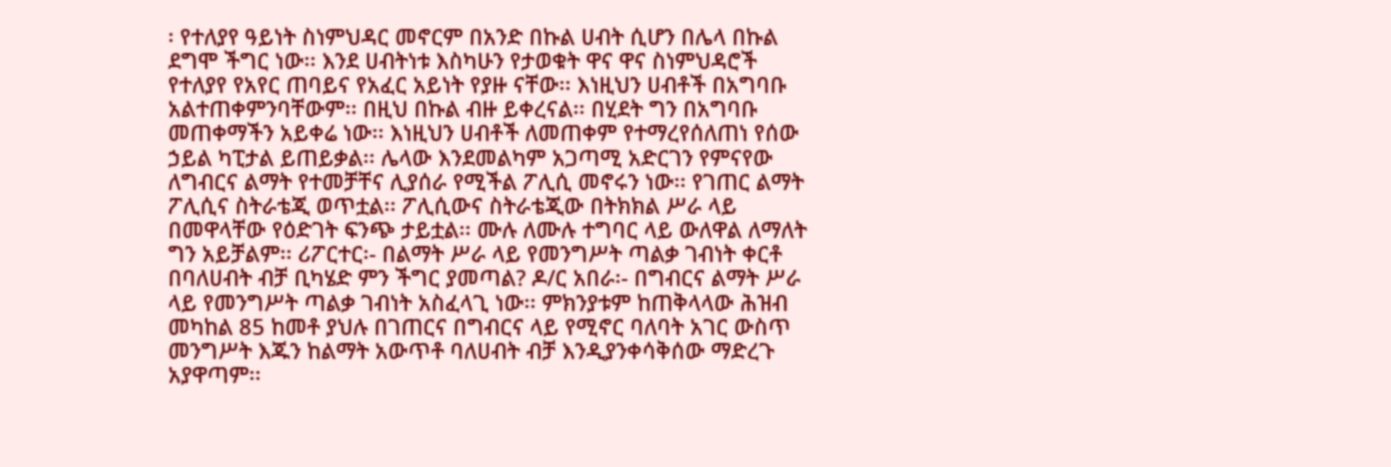፡ የተለያየ ዓይነት ስነምህዳር መኖርም በአንድ በኩል ሀብት ሲሆን በሌላ በኩል ደግሞ ችግር ነው፡፡ እንደ ሀብትነቱ እስካሁን የታወቁት ዋና ዋና ስነምህዳሮች የተለያየ የአየር ጠባይና የአፈር አይነት የያዙ ናቸው፡፡ እነዚህን ሀብቶች በአግባቡ አልተጠቀምንባቸውም፡፡ በዚህ በኩል ብዙ ይቀረናል፡፡ በሂደት ግን በአግባቡ መጠቀማችን አይቀሬ ነው፡፡ እነዚህን ሀብቶች ለመጠቀም የተማረየሰለጠነ የሰው ኃይል ካፒታል ይጠይቃል፡፡ ሌላው እንደመልካም አጋጣሚ አድርገን የምናየው ለግብርና ልማት የተመቻቸና ሊያሰራ የሚችል ፖሊሲ መኖሩን ነው፡፡ የገጠር ልማት ፖሊሲና ስትራቴጂ ወጥቷል፡፡ ፖሊሲውና ስትራቴጂው በትክክል ሥራ ላይ በመዋላቸው የዕድገት ፍንጭ ታይቷል፡፡ ሙሉ ለሙሉ ተግባር ላይ ውለዋል ለማለት ግን አይቻልም፡፡ ሪፖርተር፡- በልማት ሥራ ላይ የመንግሥት ጣልቃ ገብነት ቀርቶ በባለሀብት ብቻ ቢካሄድ ምን ችግር ያመጣል? ዶ/ር አበራ፡- በግብርና ልማት ሥራ ላይ የመንግሥት ጣልቃ ገብነት አስፈላጊ ነው፡፡ ምክንያቱም ከጠቅላላው ሕዝብ መካከል 85 ከመቶ ያህሉ በገጠርና በግብርና ላይ የሚኖር ባለባት አገር ውስጥ መንግሥት እጁን ከልማት አውጥቶ ባለሀብት ብቻ እንዲያንቀሳቅሰው ማድረጉ አያዋጣም፡፡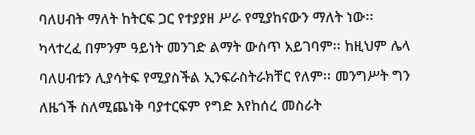ባለሀብት ማለት ከትርፍ ጋር የተያያዘ ሥራ የሚያከናውን ማለት ነው፡፡ ካላተረፈ በምንም ዓይነት መንገድ ልማት ውስጥ አይገባም፡፡ ከዚህም ሌላ ባለሀብቱን ሊያሳትፍ የሚያስችል ኢንፍራስትራክቸር የለም፡፡ መንግሥት ግን ለዜጎች ስለሚጨነቅ ባያተርፍም የግድ እየከሰረ መስራት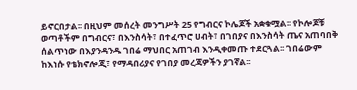ይኖርበታል፡፡ በዚህም መሰረት መንግሥት 25 የግብርና ኮሌጆች አቋቁሟል፡፡ የኮሎጆቹ ወጣቶችም በግብርና፣ በእንስሳት፣ በተፈጥሮ ሀብት፣ በገበያና በእንስሳት ጤና አጠባበቅ ሰልጥነው በእያንዳንዱ ገበሬ ማህበር አጠገብ እንዲቀመጡ ተደርጓል፡፡ ገበሬውም ከእነሱ የቴክኖሎጂ፣ የማዳበሪያና የገበያ መረጃዎችን ያገኛል፡፡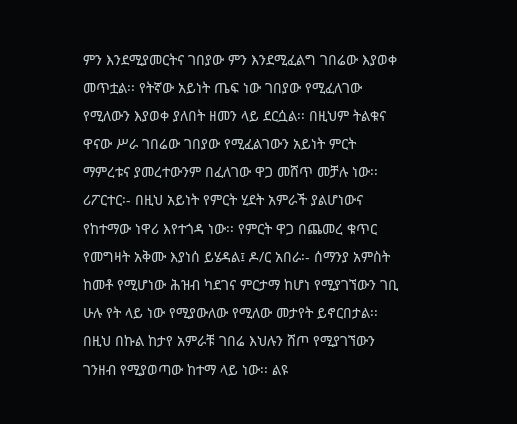ምን እንደሚያመርትና ገበያው ምን እንደሚፈልግ ገበሬው እያወቀ መጥቷል፡፡ የትኛው አይነት ጤፍ ነው ገበያው የሚፈለገው የሚለውን እያወቀ ያለበት ዘመን ላይ ደርሷል፡፡ በዚህም ትልቁና ዋናው ሥራ ገበሬው ገበያው የሚፈልገውን አይነት ምርት ማምረቱና ያመረተውንም በፈለገው ዋጋ መሸጥ መቻሉ ነው፡፡ ሪፖርተር፡- በዚህ አይነት የምርት ሂደት አምራች ያልሆነውና የከተማው ነዋሪ እየተጎዳ ነው፡፡ የምርት ዋጋ በጨመረ ቁጥር የመግዛት አቅሙ እያነሰ ይሄዳል፤ ዶ/ር አበራ፡- ሰማንያ አምስት ከመቶ የሚሆነው ሕዝብ ካደገና ምርታማ ከሆነ የሚያገኘውን ገቢ ሁሉ የት ላይ ነው የሚያውለው የሚለው መታየት ይኖርበታል፡፡ በዚህ በኩል ከታየ አምራቹ ገበሬ እህሉን ሸጦ የሚያገኘውን ገንዘብ የሚያወጣው ከተማ ላይ ነው፡፡ ልዩ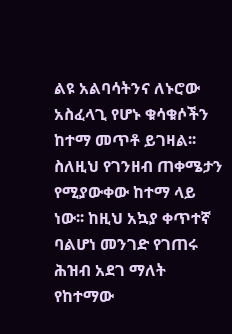ልዩ አልባሳትንና ለኑሮው አስፈላጊ የሆኑ ቁሳቁሶችን ከተማ መጥቶ ይገዛል፡፡ ስለዚህ የገንዘብ ጠቀሜታን የሚያውቀው ከተማ ላይ ነው፡፡ ከዚህ አኳያ ቀጥተኛ ባልሆነ መንገድ የገጠሩ ሕዝብ አደገ ማለት የከተማው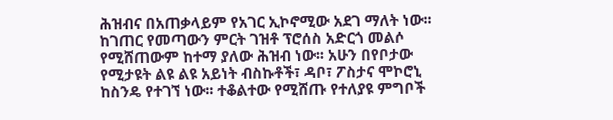ሕዝብና በአጠቃላይም የአገር ኢኮኖሚው አደገ ማለት ነው፡፡ ከገጠር የመጣውን ምርት ገዝቶ ፕሮሰስ አድርጎ መልሶ የሚሸጠውም ከተማ ያለው ሕዝብ ነው፡፡ አሁን በየቦታው የሚታዩት ልዩ ልዩ አይነት ብስኩቶች፣ ዳቦ፣ ፖስታና ሞኮሮኒ ከስንዴ የተገኘ ነው፡፡ ተቆልተው የሚሸጡ የተለያዩ ምግቦች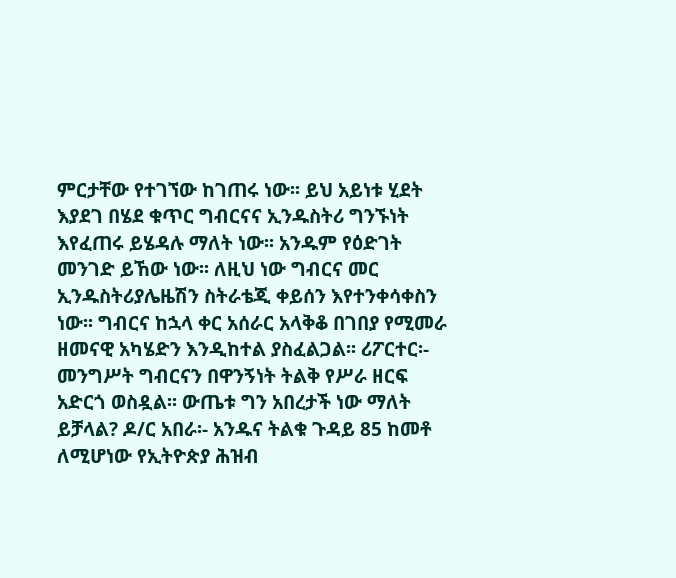ምርታቸው የተገኘው ከገጠሩ ነው፡፡ ይህ አይነቱ ሂደት እያደገ በሄደ ቁጥር ግብርናና ኢንዱስትሪ ግንኙነት እየፈጠሩ ይሄዳሉ ማለት ነው፡፡ አንዱም የዕድገት መንገድ ይኸው ነው፡፡ ለዚህ ነው ግብርና መር ኢንዱስትሪያሌዜሽን ስትራቴጂ ቀይሰን እየተንቀሳቀስን ነው፡፡ ግብርና ከኋላ ቀር አሰራር አላቅቆ በገበያ የሚመራ ዘመናዊ አካሄድን እንዲከተል ያስፈልጋል፡፡ ሪፖርተር፡- መንግሥት ግብርናን በዋንኝነት ትልቅ የሥራ ዘርፍ አድርጎ ወስዷል፡፡ ውጤቱ ግን አበረታች ነው ማለት ይቻላል? ዶ/ር አበራ፡- አንዱና ትልቁ ጉዳይ 85 ከመቶ ለሚሆነው የኢትዮጵያ ሕዝብ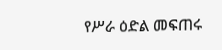የሥራ ዕድል መፍጠሩ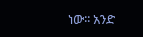ነው፡፡ አንድ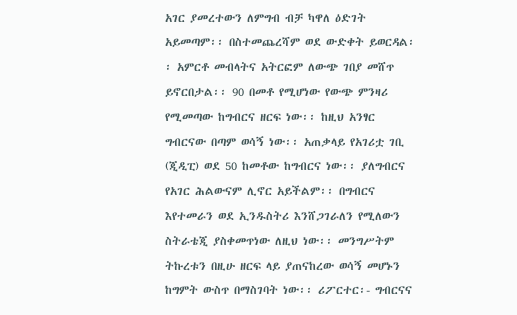አገር ያመረተውን ለምግብ ብቻ ካዋለ ዕድገት አይመጣም፡፡ በስተመጨረሻም ወደ ውድቀት ይወርዳል፡፡ አምርቶ መብላትና አትርፎም ለውጭ ገበያ መሸጥ ይኖርበታል፡፡ 90 በመቶ የሚሆነው የውጭ ምንዛሪ የሚመጣው ከግብርና ዘርፍ ነው፡፡ ከዚህ አንፃር ግብርናው በጣም ወሳኝ ነው፡፡ አጠቃላይ የአገሪቷ ገቢ (ጂዲፒ) ወደ 50 ከመቶው ከግብርና ነው፡፡ ያለግብርና የአገር ሕልውናም ሊኖር አይችልም፡፡ በግብርና እየተመራን ወደ ኢንዱስትሪ እንሸጋገራለን የሚለውን ስትራቴጂ ያስቀመጥነው ለዚህ ነው፡፡ መንግሥትም ትኩረቱን በዚሁ ዘርፍ ላይ ያጠናከረው ወሳኝ መሆኑን ከግምት ውስጥ በማስገባት ነው፡፡ ሪፖርተር፡- ግብርናና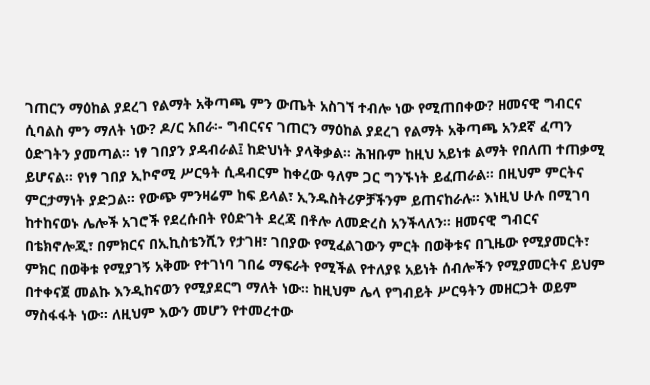ገጠርን ማዕከል ያደረገ የልማት አቅጣጫ ምን ውጤት አስገኘ ተብሎ ነው የሚጠበቀው? ዘመናዊ ግብርና ሲባልስ ምን ማለት ነው? ዶ/ር አበራ፡- ግብርናና ገጠርን ማዕከል ያደረገ የልማት አቅጣጫ አንደኛ ፈጣን ዕድገትን ያመጣል፡፡ ነፃ ገበያን ያዳብራል፤ ከድህነት ያላቅቃል፡፡ ሕዝቡም ከዚህ አይነቱ ልማት የበለጠ ተጠቃሚ ይሆናል፡፡ የነፃ ገበያ ኢኮኖሚ ሥርዓት ሲዳብርም ከቀረው ዓለም ጋር ግንኙነት ይፈጠራል፡፡ በዚህም ምርትና ምርታማነት ያድጋል፡፡ የውጭ ምንዛሬም ከፍ ይላል፣ ኢንዱስትሪዎቻችንም ይጠናከራሉ፡፡ እነዚህ ሁሉ በሚገባ ከተከናወኑ ሌሎች አገሮች የደረሱበት የዕድገት ደረጃ በቶሎ ለመድረስ አንችላለን፡፡ ዘመናዊ ግብርና በቴክኖሎጂ፣ በምክርና በኢኪስቴንሺን የታገዘ፣ ገበያው የሚፈልገውን ምርት በወቅቱና በጊዜው የሚያመርት፣ ምክር በወቅቱ የሚያገኝ አቅሙ የተገነባ ገበሬ ማፍራት የሚችል የተለያዩ አይነት ሰብሎችን የሚያመርትና ይህም በተቀናጀ መልኩ እንዲከናወን የሚያደርግ ማለት ነው፡፡ ከዚህም ሌላ የግብይት ሥርዓትን መዘርጋት ወይም ማስፋፋት ነው፡፡ ለዚህም እውን መሆን የተመረተው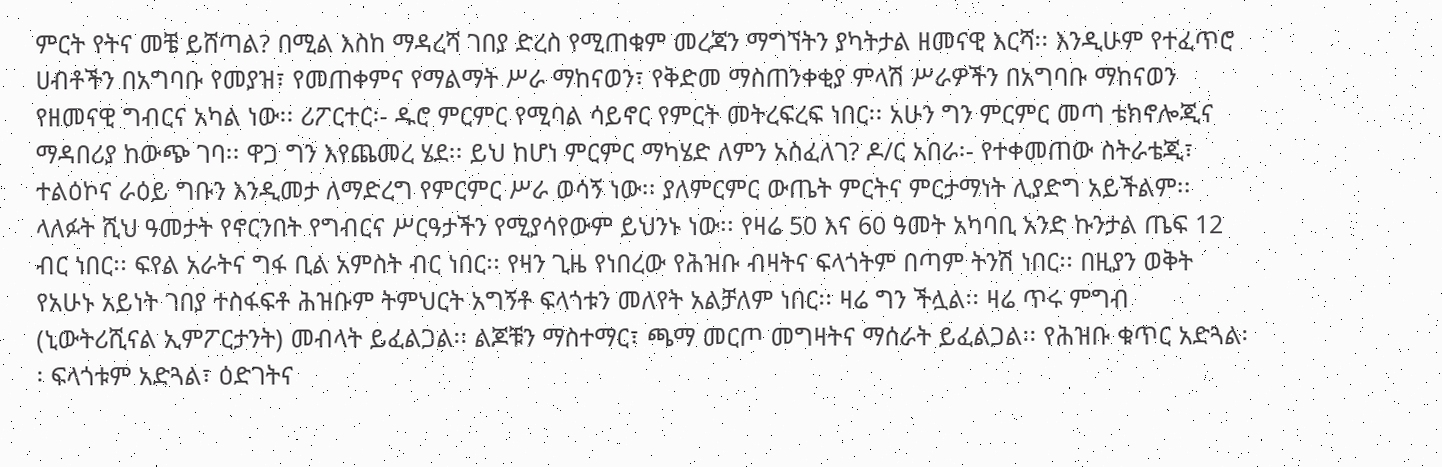ምርት የትና መቼ ይሸጣል? በሚል እስከ ማዳረሻ ገበያ ድረስ የሚጠቁም መረጃን ማግኘትን ያካትታል ዘመናዊ እርሻ፡፡ እንዲሁም የተፈጥሮ ሀብቶችን በአግባቡ የመያዝ፣ የመጠቀምና የማልማት ሥራ ማከናወን፣ የቅድመ ማስጠንቀቂያ ምላሽ ሥራዎችን በአግባቡ ማከናወን የዘመናዊ ግብርና አካል ነው፡፡ ሪፖርተር፡- ዱሮ ምርምር የሚባል ሳይኖር የምርት መትረፍረፍ ነበር፡፡ አሁን ግን ምርምር መጣ ቴክኖሎጂና ማዳበሪያ ከውጭ ገባ፡፡ ዋጋ ግን እየጨመረ ሄደ፡፡ ይህ ከሆነ ምርምር ማካሄድ ለምን አስፈለገ? ዶ/ር አበራ፡- የተቀመጠው ስትራቴጂ፣ ተልዕኮና ራዕይ ግቡን እንዲመታ ለማድረግ የምርምር ሥራ ወሳኝ ነው፡፡ ያለምርምር ውጤት ምርትና ምርታማነት ሊያድግ አይችልም፡፡ ላለፉት ሺህ ዓመታት የኖርንበት የግብርና ሥርዓታችን የሚያሳየውም ይህንኑ ነው፡፡ የዛሬ 50 እና 60 ዓመት አካባቢ አንድ ኩንታል ጤፍ 12 ብር ነበር፡፡ ፍየል አራትና ግፋ ቢል አምስት ብር ነበር፡፡ የዛን ጊዜ የነበረው የሕዝቡ ብዛትና ፍላጎትም በጣም ትንሽ ነበር፡፡ በዚያን ወቅት የአሁኑ አይነት ገበያ ተስፋፍቶ ሕዝቡም ትምህርት አግኝቶ ፍላጎቱን መለየት አልቻለም ነበር፡፡ ዛሬ ግን ችሏል፡፡ ዛሬ ጥሩ ምግብ (ኒውትሪሺናል ኢምፖርታንት) መብላት ይፈልጋል፡፡ ልጆቹን ማስተማር፣ ጫማ መርጦ መግዛትና ማሰራት ይፈልጋል፡፡ የሕዝቡ ቁጥር አድጓል፡፡ ፍላጎቱም አድጓል፣ ዕድገትና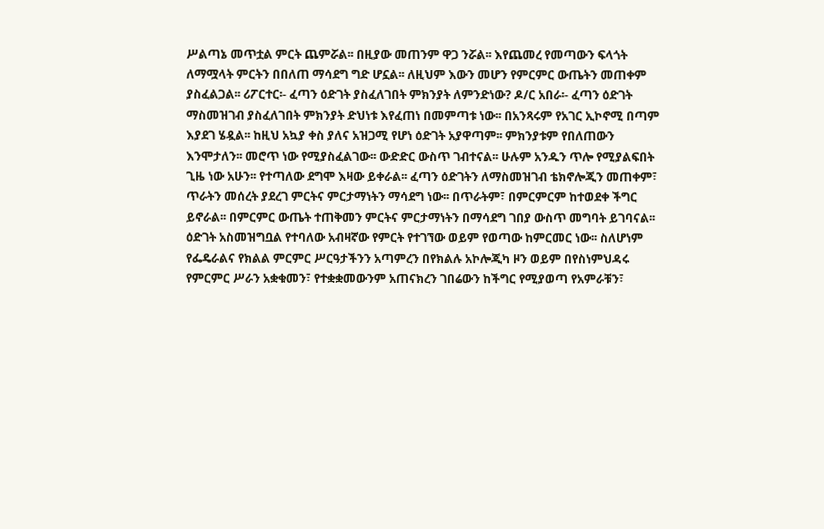ሥልጣኔ መጥቷል ምርት ጨምሯል፡፡ በዚያው መጠንም ዋጋ ንሯል፡፡ እየጨመረ የመጣውን ፍላጎት ለማሟላት ምርትን በበለጠ ማሳደግ ግድ ሆኗል፡፡ ለዚህም እውን መሆን የምርምር ውጤትን መጠቀም ያስፈልጋል፡፡ ሪፖርተር፡- ፈጣን ዕድገት ያስፈለገበት ምክንያት ለምንድነው? ዶ/ር አበራ፡- ፈጣን ዕድገት ማስመዝገብ ያስፈለገበት ምክንያት ድህነቱ እየፈጠነ በመምጣቱ ነው፡፡ በአንጻሩም የአገር ኢኮኖሚ በጣም እያደገ ሄዷል፡፡ ከዚህ አኳያ ቀስ ያለና አዝጋሚ የሆነ ዕድገት አያዋጣም፡፡ ምክንያቱም የበለጠውን እንሞታለን፡፡ መሮጥ ነው የሚያስፈልገው፡፡ ውድድር ውስጥ ገብተናል፡፡ ሁሉም አንዱን ጥሎ የሚያልፍበት ጊዜ ነው አሁን፡፡ የተጣለው ደግሞ እዛው ይቀራል፡፡ ፈጣን ዕድገትን ለማስመዝገብ ቴክኖሎጂን መጠቀም፣ ጥራትን መሰረት ያደረገ ምርትና ምርታማነትን ማሳደግ ነው፡፡ በጥራትም፣ በምርምርም ከተወደቀ ችግር ይኖራል፡፡ በምርምር ውጤት ተጠቅመን ምርትና ምርታማነትን በማሳደግ ገበያ ውስጥ መግባት ይገባናል፡፡ ዕድገት አስመዝግቧል የተባለው አብዛኛው የምርት የተገኘው ወይም የወጣው ከምርመር ነው፡፡ ስለሆነም የፌዴራልና የክልል ምርምር ሥርዓታችንን አጣምረን በየክልሉ አኮሎጂካ ዞን ወይም በየስነምህዳሩ የምርምር ሥራን አቋቁመን፣ የተቋቋመውንም አጠናክረን ገበሬውን ከችግር የሚያወጣ የአምራቹን፣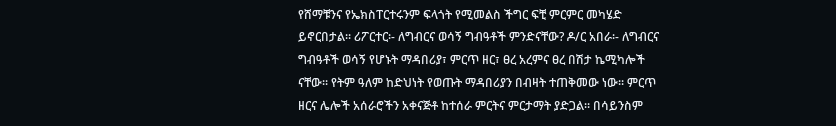የሸማቹንና የኤክስፐርተሩንም ፍላጎት የሚመልስ ችግር ፍቺ ምርምር መካሄድ ይኖርበታል፡፡ ሪፖርተር፡- ለግብርና ወሳኝ ግብዓቶች ምንድናቸው? ዶ/ር አበራ፡- ለግብርና ግብዓቶች ወሳኝ የሆኑት ማዳበሪያ፣ ምርጥ ዘር፣ ፀረ አረምና ፀረ በሽታ ኬሚካሎች ናቸው፡፡ የትም ዓለም ከድህነት የወጡት ማዳበሪያን በብዛት ተጠቅመው ነው፡፡ ምርጥ ዘርና ሌሎች አሰራሮችን አቀናጅቶ ከተሰራ ምርትና ምርታማት ያድጋል፡፡ በሳይንስም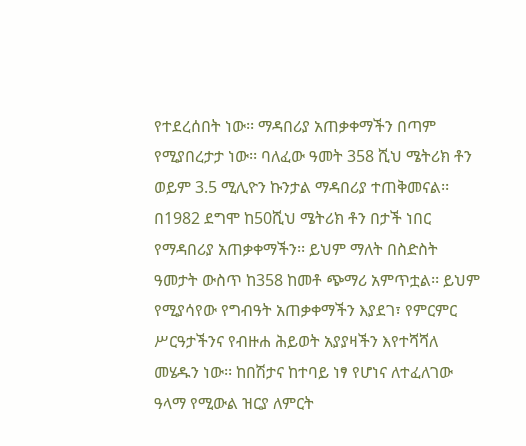የተደረሰበት ነው፡፡ ማዳበሪያ አጠቃቀማችን በጣም የሚያበረታታ ነው፡፡ ባለፈው ዓመት 358 ሺህ ሜትሪክ ቶን ወይም 3.5 ሚሊዮን ኩንታል ማዳበሪያ ተጠቅመናል፡፡ በ1982 ደግሞ ከ50ሺህ ሜትሪክ ቶን በታች ነበር የማዳበሪያ አጠቃቀማችን፡፡ ይህም ማለት በስድስት ዓመታት ውስጥ ከ358 ከመቶ ጭማሪ አምጥቷል፡፡ ይህም የሚያሳየው የግብዓት አጠቃቀማችን እያደገ፣ የምርምር ሥርዓታችንና የብዙሐ ሕይወት አያያዛችን እየተሻሻለ መሄዱን ነው፡፡ ከበሽታና ከተባይ ነፃ የሆነና ለተፈለገው ዓላማ የሚውል ዝርያ ለምርት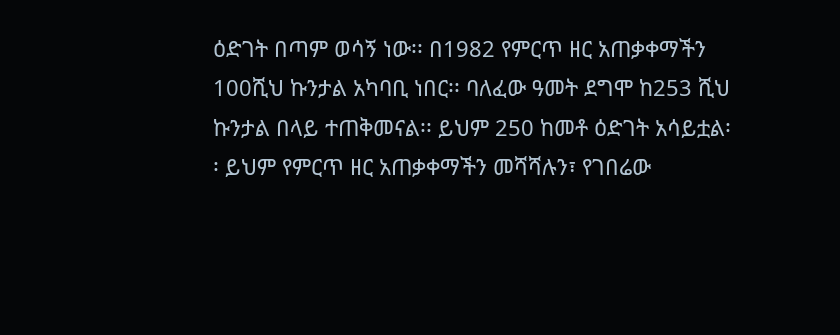ዕድገት በጣም ወሳኝ ነው፡፡ በ1982 የምርጥ ዘር አጠቃቀማችን 100ሺህ ኩንታል አካባቢ ነበር፡፡ ባለፈው ዓመት ደግሞ ከ253 ሺህ ኩንታል በላይ ተጠቅመናል፡፡ ይህም 250 ከመቶ ዕድገት አሳይቷል፡፡ ይህም የምርጥ ዘር አጠቃቀማችን መሻሻሉን፣ የገበሬው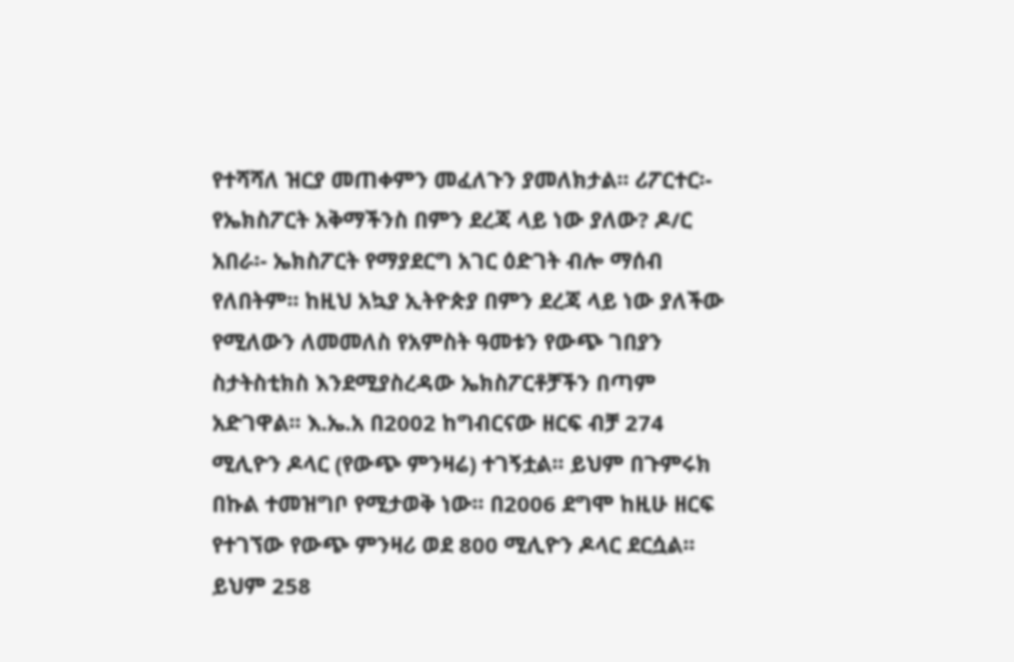የተሻሻለ ዝርያ መጠቀምን መፈለጉን ያመለክታል፡፡ ሪፖርተር፡- የኤክስፖርት አቅማችንስ በምን ደረጃ ላይ ነው ያለው? ዶ/ር አበራ፡- ኤክስፖርት የማያደርግ አገር ዕድገት ብሎ ማሰብ የለበትም፡፡ ከዚህ አኳያ ኢትዮጵያ በምን ደረጃ ላይ ነው ያለችው የሚለውን ለመመለስ የአምስት ዓመቱን የውጭ ገበያን ስታትስቲክስ እንደሚያስረዳው ኤክስፖርቶቻችን በጣም አድገዋል፡፡ እ.ኤ.አ በ2002 ከግብርናው ዘርፍ ብቻ 274 ሚሊዮን ዶላር (የውጭ ምንዛሬ) ተገኝቷል፡፡ ይህም በጉምሩክ በኩል ተመዝግቦ የሚታወቅ ነው፡፡ በ2006 ደግሞ ከዚሁ ዘርፍ የተገኘው የውጭ ምንዛሪ ወደ 800 ሚሊዮን ዶላር ደርሷል፡፡ ይህም 258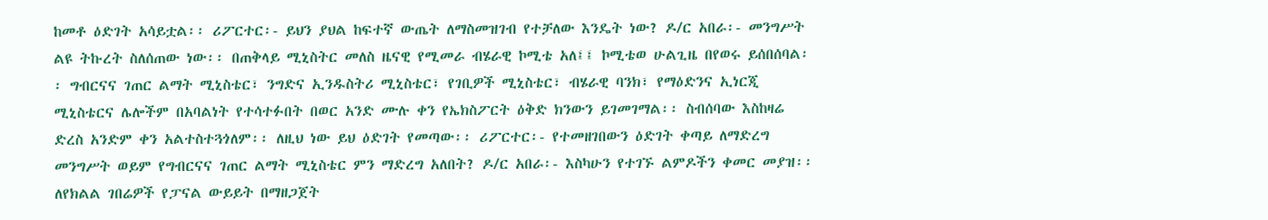ከመቶ ዕድገት አሳይቷል፡፡ ሪፖርተር፡- ይህን ያህል ከፍተኛ ውጤት ለማስመዝገብ የተቻለው እንዴት ነው? ዶ/ር አበራ፡- መንግሥት ልዩ ትኩረት ስለሰጠው ነው፡፡ በጠቅላይ ሚኒስትር መለስ ዜናዊ የሚመራ ብሄራዊ ኮሚቴ አለ፤፤ ኮሚቴወ ሁልጊዜ በየወሩ ይሰበሰባል፡፡ ግብርናና ገጠር ልማት ሚኒስቴር፣ ንግድና ኢንዱስትሪ ሚኒስቴር፣ የገቢዎች ሚኒስቴር፣ ብሄራዊ ባንክ፣ የማዕድንና ኢነርጂ ሚኒስቴርና ሌሎችም በአባልነት የተሳተፉበት በወር አንድ ሙሉ ቀን የኤክስፖርት ዕቅድ ክንውን ይገመገማል፡፡ ስብሰባው እስከዛሬ ድረስ አንድም ቀን አልተስተጓጎለም፡፡ ለዚህ ነው ይህ ዕድገት የመጣው፡፡ ሪፖርተር፡- የተመዘገበውን ዕድገት ቀጣይ ለማድረግ መንግሥት ወይም የግብርናና ገጠር ልማት ሚኒስቴር ምን ማድረግ አለበት? ዶ/ር አበራ፡- እስካሁን የተገኙ ልምዶችን ቀመር መያዝ፡፡ ለየክልል ገበሬዎች የፓናል ውይይት በማዘጋጀት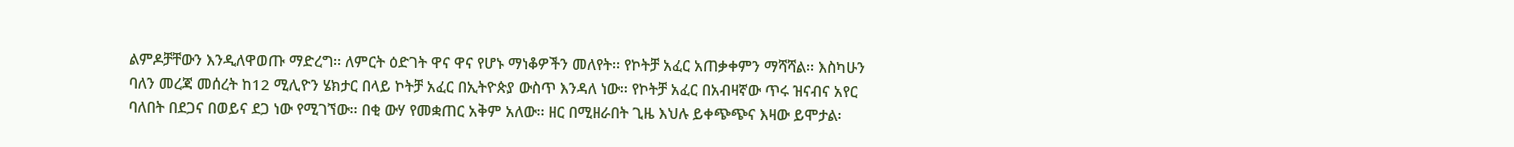ልምዶቻቸውን እንዲለዋወጡ ማድረግ፡፡ ለምርት ዕድገት ዋና ዋና የሆኑ ማነቆዎችን መለየት፡፡ የኮትቻ አፈር አጠቃቀምን ማሻሻል፡፡ እስካሁን ባለን መረጃ መሰረት ከ12 ሚሊዮን ሄክታር በላይ ኮትቻ አፈር በኢትዮጵያ ውስጥ እንዳለ ነው፡፡ የኮትቻ አፈር በአብዛኛው ጥሩ ዝናብና አየር ባለበት በደጋና በወይና ደጋ ነው የሚገኘው፡፡ በቂ ውሃ የመቋጠር አቅም አለው፡፡ ዘር በሚዘራበት ጊዜ እህሉ ይቀጭጭና እዛው ይሞታል፡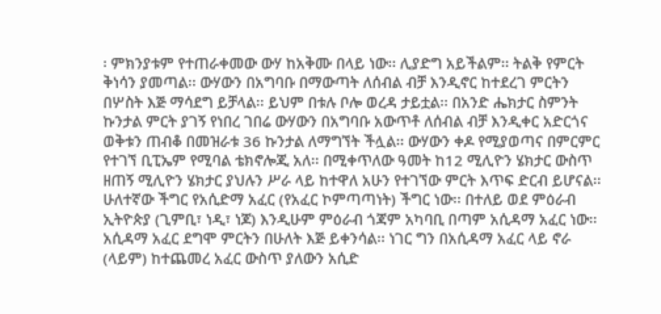፡ ምክንያቱም የተጠራቀመው ውሃ ከአቅሙ በላይ ነው፡፡ ሊያድግ አይችልም፡፡ ትልቅ የምርት ቅነሳን ያመጣል፡፡ ውሃውን በአግባቡ በማውጣት ለሰብል ብቻ እንዲኖር ከተደረገ ምርትን በሦስት እጅ ማሳደግ ይቻላል፡፡ ይህም በቱሉ ቦሎ ወረዳ ታይቷል፡፡ በአንድ ሔክታር ስምንት ኩንታል ምርት ያገኝ የነበረ ገበሬ ውሃውን በአግባቡ አውጥቶ ለሰብል ብቻ እንዲቀር አድርጎና ወቅቱን ጠብቆ በመዝራቱ 36 ኩንታል ለማግኘት ችሏል፡፡ ውሃውን ቀዶ የሚያወጣና በምርምር የተገኘ ቢፒኤም የሚባል ቴክኖሎጂ አለ፡፡ በሚቀጥለው ዓመት ከ12 ሚሊዮን ሄክታር ውስጥ ዘጠኝ ሚሊዮን ሄክታር ያህሉን ሥራ ላይ ከተዋለ አሁን የተገኘው ምርት እጥፍ ድርብ ይሆናል፡፡ ሁለተኛው ችግር የአሲድማ አፈር (የአፈር ኮምጣጣነት) ችግር ነው፡፡ በተለይ ወደ ምዕራብ ኢትዮጵያ (ጊምቢ፣ ነዲ፣ ነጆ) እንዲሁም ምዕራብ ጎጃም አካባቢ በጣም አሲዳማ አፈር ነው፡፡ አሲዳማ አፈር ደግሞ ምርትን በሁለት እጅ ይቀንሳል፡፡ ነገር ግን በአሲዳማ አፈር ላይ ኖራ (ላይም) ከተጨመረ አፈር ውስጥ ያለውን አሲድ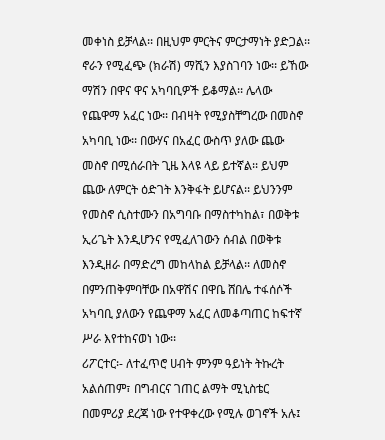መቀነስ ይቻላል፡፡ በዚህም ምርትና ምርታማነት ያድጋል፡፡ ኖራን የሚፈጭ (ክራሽ) ማሺን እያስገባን ነው፡፡ ይኸው ማሽን በዋና ዋና አካባቢዎች ይቆማል፡፡ ሌላው የጨዋማ አፈር ነው፡፡ በብዛት የሚያስቸግረው በመስኖ አካባቢ ነው፡፡ በውሃና በአፈር ውስጥ ያለው ጨው መስኖ በሚሰራበት ጊዜ እላዩ ላይ ይተኛል፡፡ ይህም ጨው ለምርት ዕድገት እንቅፋት ይሆናል፡፡ ይህንንም የመስኖ ሲስተሙን በአግባቡ በማስተካከል፣ በወቅቱ ኢሪጌት እንዲሆንና የሚፈለገውን ሰብል በወቅቱ እንዲዘራ በማድረግ መከላከል ይቻላል፡፡ ለመስኖ በምንጠቅምባቸው በአዋሽና በዋቤ ሸበሌ ተፋሰሶች አካባቢ ያለውን የጨዋማ አፈር ለመቆጣጠር ከፍተኛ ሥራ እየተከናወነ ነው፡፡
ሪፖርተር፡- ለተፈጥሮ ሀብት ምንም ዓይነት ትኩረት አልሰጠም፣ በግብርና ገጠር ልማት ሚኒስቴር በመምሪያ ደረጃ ነው የተዋቀረው የሚሉ ወገኖች አሉ፤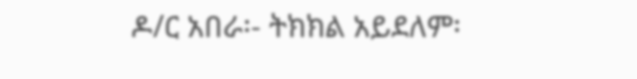ዶ/ር አበራ፡- ትክክል አይደለም፡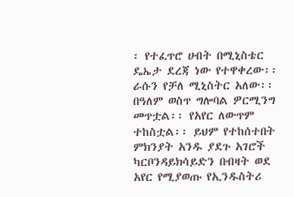፡ የተፈጥሮ ሀብት በሚኒስቴር ዴኤታ ደረጃ ነው የተዋቀረው፡፡ ራሱን የቻለ ሚኒስትር አለው፡፡ በዓለም ወስጥ ግሎባል ዎርሚንግ መጥቷል፡፡ የአየር ለውጥም ተከስቷል፡፡ ይህም የተከሰተበት ምክንያት አንዱ ያደጉ አገሮች ካርቦንዳይክሳይድን በብዛት ወደ አየር የሚያወጡ የኢንዱስትሪ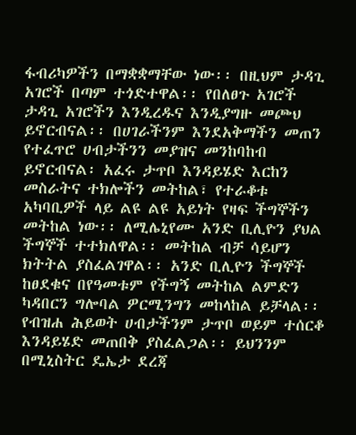ፋብሪካዎችን በማቋቋማቸው ነው፡፡ በዚህም ታዳጊ አገሮች በጣም ተጎድተዋል፡፡ የበለፀጉ አገሮች ታዳጊ አገሮችን እንዲረዱና እንዲያግዙ መጮህ ይኖርብናል፡፡ በሀገራችንም እንደአቅማችን መጠን የተፈጥሮ ሀብታችንን መያዝና መንከባከብ ይኖርብናል፡ አፈሩ ታጥቦ እንዳይሄድ እርከን መስራትና ተክሎችን መትከል፣ የተራቆቱ አካባቢዎች ላይ ልዩ ልዩ አይነት የዛፍ ችግኞችን መትከል ነው፡፡ ለሚሌኒየሙ አንድ ቢሊዮን ያህል ችግኞች ተተክለዋል፡፡ መትከል ብቻ ሳይሆን ክትትል ያስፈልገዋል፡፡ አንድ ቢሊዮን ችግኞች ከፀደቁና በየዓመቱም የችግኝ መትከል ልምድን ካዳበርን ግሎባል ዎርሚንግን መከላከል ይቻላል፡፡ የብዝሐ ሕይወት ሀብታችንም ታጥቦ ወይም ተሰርቆ እንዳይሄድ መጠበቅ ያስፈልጋል፡፡ ይህንንም በሚኒስትር ዴኤታ ደረጃ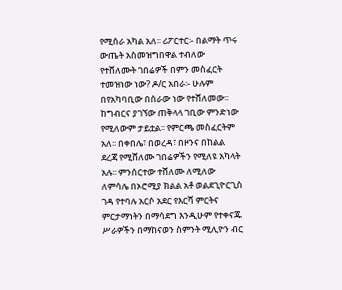የሚሰራ አካል አለ፡፡ ሪፖርተር፡- በልማት ጥሩ ውጤት አስመዝግበዋል ተብለው የተሸለሙት ገበሬዎች በምን መስፈርት ተመዝነው ነው? ዶ/ር አበራ፡- ሁሉም በየአካባቢው በሰራው ነው የተሸለመው፡፡ ከግብርና ያገኘው ጠቅላላ ገቢው ምንድነው የሚለውም ታይቷል፡፡ የምርጫ መስፈርትም አለ፡፡ በቀበሌ፣ በወረዳ፣ በዞንና በከልል ደረጃ የሚሸለሙ ገበሬዎችን የሚለዩ አካላት አሉ፡፡ ምንሰርተው ተሸለሙ ለሚለው ለምሳሌ በኦሮሚያ ክልል አቶ ወልደጊዮርጊስ ገዳ የተባሉ አርሶ አደር የእርሻ ምርትና ምርታማነትን በማሳደግ እንዲሁም የተቀናጁ ሥራዎችን በማከናወን ስምንት ሚሊዮን ብር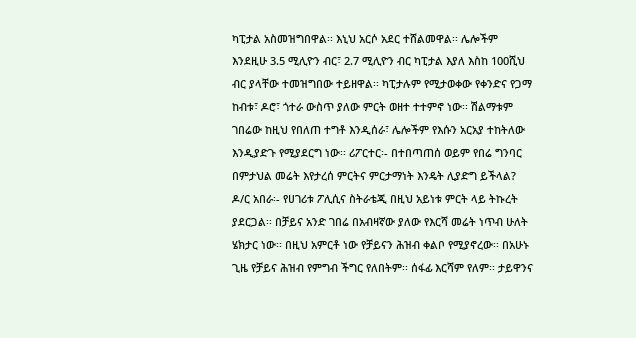ካፒታል አስመዝግበዋል፡፡ እኒህ አርሶ አደር ተሸልመዋል፡፡ ሌሎችም እንደዚሁ 3.5 ሚሊዮን ብር፣ 2.7 ሚሊዮን ብር ካፒታል እያለ እስከ 100ሺህ ብር ያላቸው ተመዝግበው ተይዘዋል፡፡ ካፒታሉም የሚታወቀው የቀንድና የጋማ ከብቱ፣ ዶሮ፣ ጎተራ ውስጥ ያለው ምርት ወዘተ ተተምኖ ነው፡፡ ሽልማቱም ገበሬው ከዚህ የበለጠ ተግቶ እንዲሰራ፣ ሌሎችም የእሱን አርአያ ተከትለው እንዲያድጉ የሚያደርግ ነው፡፡ ሪፖርተር፡- በተበጣጠሰ ወይም የበሬ ግንባር በምታህል መሬት እየታረሰ ምርትና ምርታማነት እንዴት ሊያድግ ይችላል? ዶ/ር አበራ፡- የሀገሪቱ ፖሊሲና ስትራቴጂ በዚህ አይነቱ ምርት ላይ ትኩረት ያደርጋል፡፡ በቻይና አንድ ገበሬ በአብዛኛው ያለው የእርሻ መሬት ነጥብ ሁለት ሄክታር ነው፡፡ በዚህ አምርቶ ነው የቻይናን ሕዝብ ቀልቦ የሚያኖረው፡፡ በአሁኑ ጊዜ የቻይና ሕዝብ የምግብ ችግር የለበትም፡፡ ሰፋፊ እርሻም የለም፡፡ ታይዋንና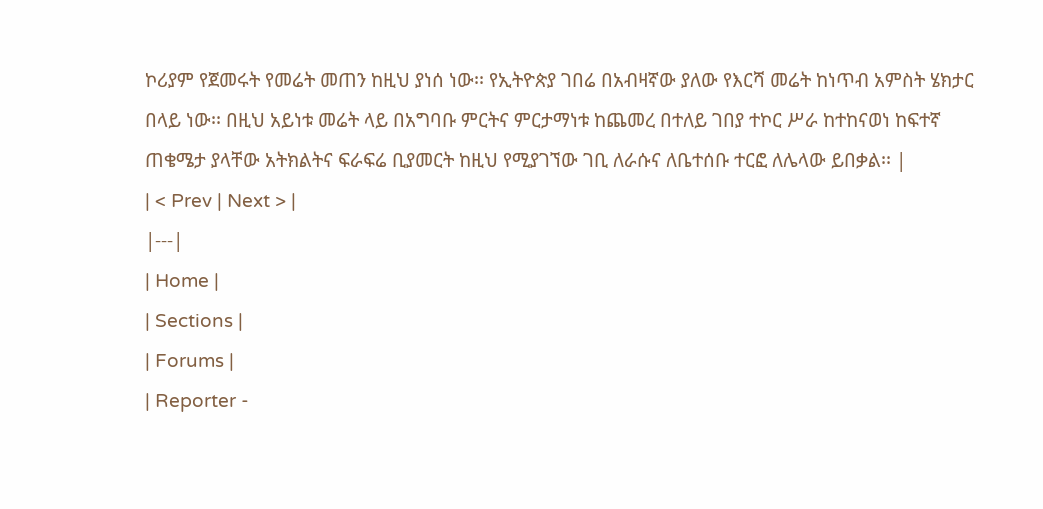ኮሪያም የጀመሩት የመሬት መጠን ከዚህ ያነሰ ነው፡፡ የኢትዮጵያ ገበሬ በአብዛኛው ያለው የእርሻ መሬት ከነጥብ አምስት ሄክታር በላይ ነው፡፡ በዚህ አይነቱ መሬት ላይ በአግባቡ ምርትና ምርታማነቱ ከጨመረ በተለይ ገበያ ተኮር ሥራ ከተከናወነ ከፍተኛ ጠቄሜታ ያላቸው አትክልትና ፍራፍሬ ቢያመርት ከዚህ የሚያገኘው ገቢ ለራሱና ለቤተሰቡ ተርፎ ለሌላው ይበቃል፡፡ |
| < Prev | Next > |
|---|
| Home |
| Sections |
| Forums |
| Reporter -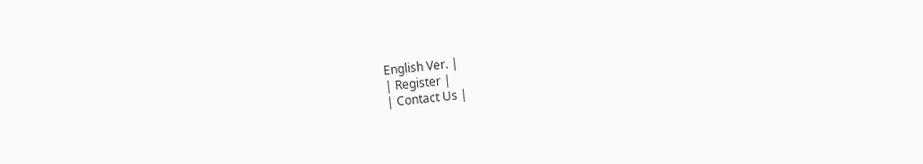English Ver. |
| Register |
| Contact Us |